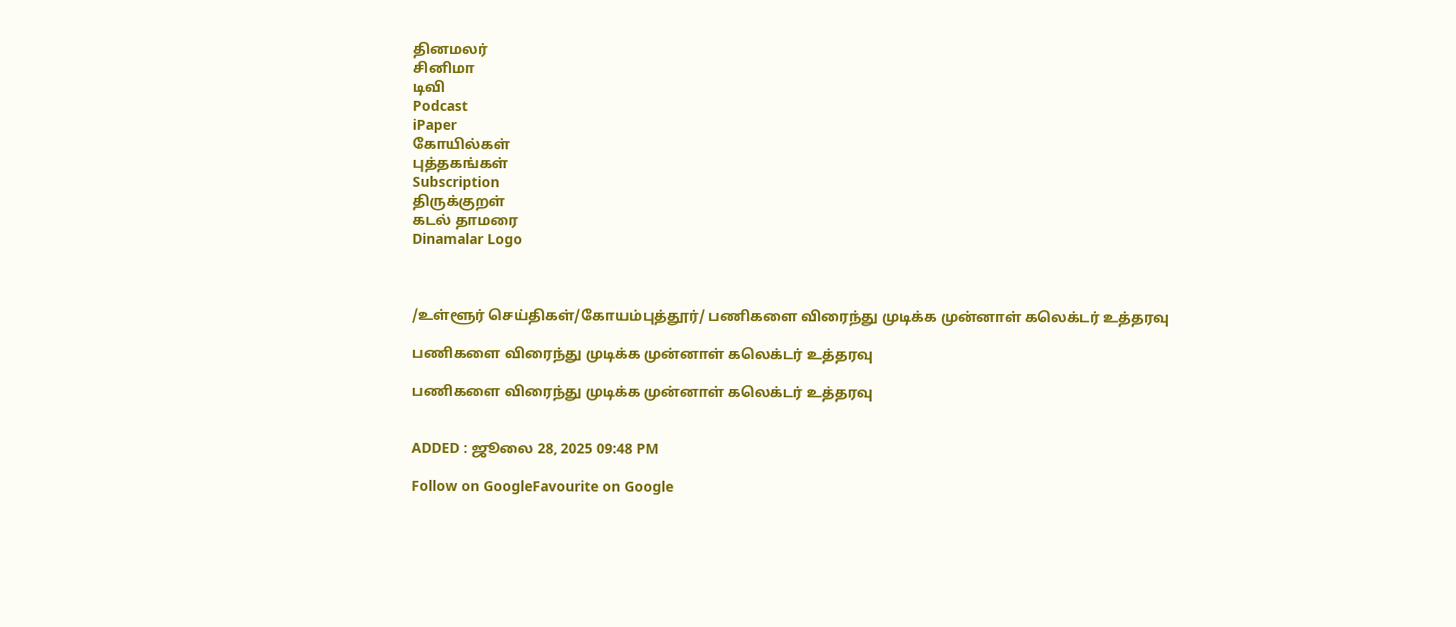தினமலர்
சினிமா
டிவி
Podcast
iPaper
கோயில்கள்
புத்தகங்கள்
Subscription
திருக்குறள்
கடல் தாமரை
Dinamalar Logo



/உள்ளூர் செய்திகள்/கோயம்புத்தூர்/ பணிகளை விரைந்து முடிக்க முன்னாள் கலெக்டர் உத்தரவு

பணிகளை விரைந்து முடிக்க முன்னாள் கலெக்டர் உத்தரவு

பணிகளை விரைந்து முடிக்க முன்னாள் கலெக்டர் உத்தரவு


ADDED : ஜூலை 28, 2025 09:48 PM

Follow on GoogleFavourite on Google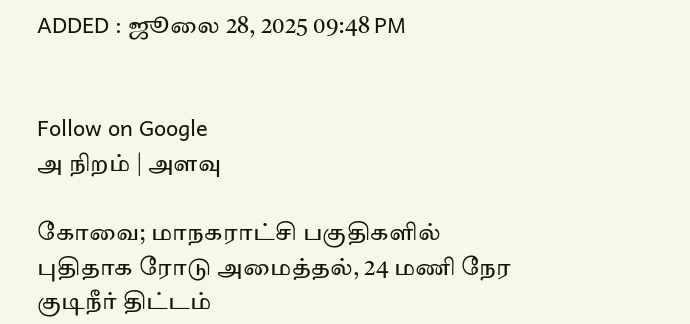ADDED : ஜூலை 28, 2025 09:48 PM


Follow on Google
அ நிறம் | அளவு

கோவை; மாநகராட்சி பகுதிகளில் புதிதாக ரோடு அமைத்தல், 24 மணி நேர குடிநீர் திட்டம்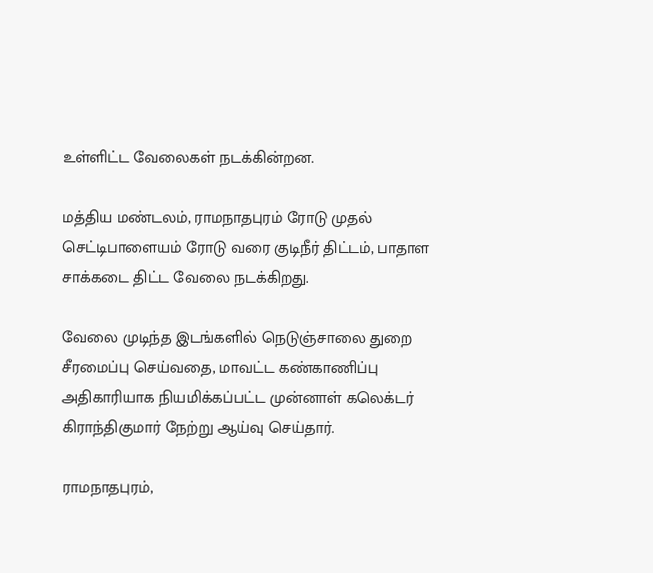உள்ளிட்ட வேலைகள் நடக்கின்றன.

மத்திய மண்டலம், ராமநாதபுரம் ரோடு முதல் செட்டிபாளையம் ரோடு வரை குடிநீர் திட்டம், பாதாள சாக்கடை திட்ட வேலை நடக்கிறது.

வேலை முடிந்த இடங்களில் நெடுஞ்சாலை துறை சீரமைப்பு செய்வதை, மாவட்ட கண்காணிப்பு அதிகாரியாக நியமிக்கப்பட்ட முன்னாள் கலெக்டர் கிராந்திகுமார் நேற்று ஆய்வு செய்தார்.

ராமநாதபுரம்,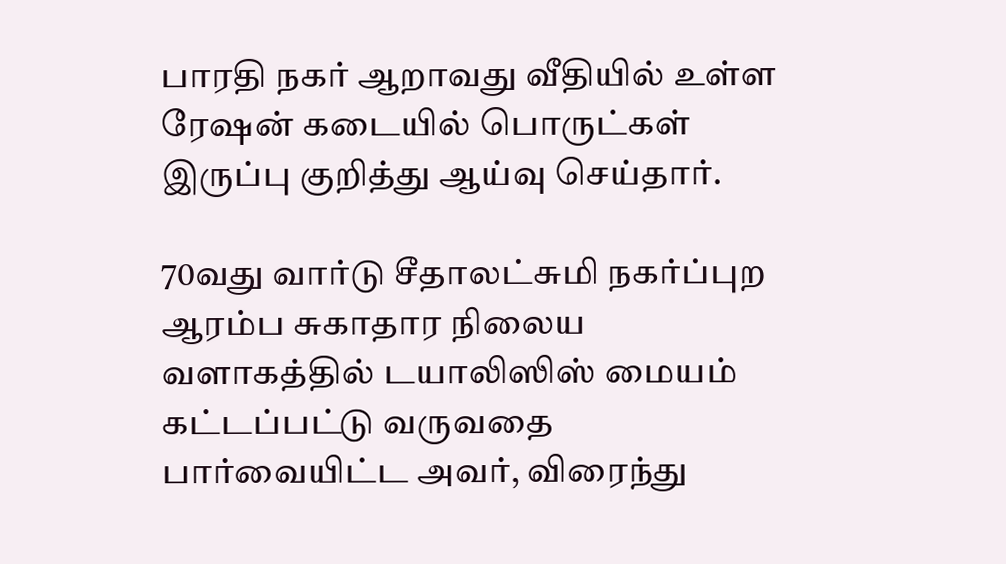பாரதி நகர் ஆறாவது வீதியில் உள்ள ரேஷன் கடையில் பொருட்கள் இருப்பு குறித்து ஆய்வு செய்தார்.

70வது வார்டு சீதாலட்சுமி நகர்ப்புற ஆரம்ப சுகாதார நிலைய வளாகத்தில் டயாலிஸிஸ் மையம் கட்டப்பட்டு வருவதை பார்வையிட்ட அவர், விரைந்து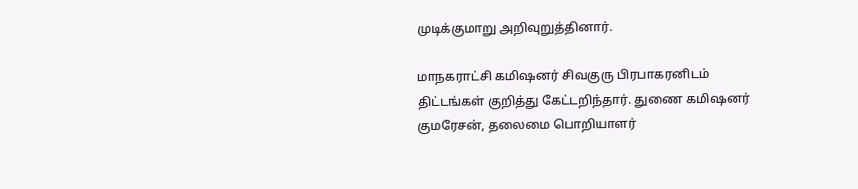முடிக்குமாறு அறிவுறுத்தினார்.

மாநகராட்சி கமிஷனர் சிவகுரு பிரபாகரனிடம் திட்டங்கள் குறித்து கேட்டறிந்தார். துணை கமிஷனர் குமரேசன், தலைமை பொறியாளர்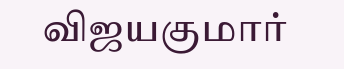விஜயகுமார்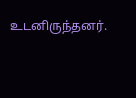உடனிருந்தனர்.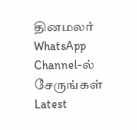தினமலர் WhatsApp Channel-ல் சேருங்கள்
Latest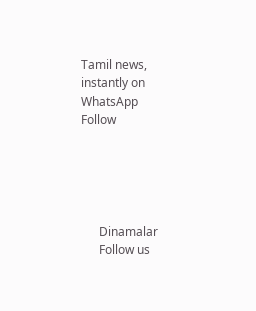Tamil news, instantly on WhatsApp
Follow





      Dinamalar
      Follow us